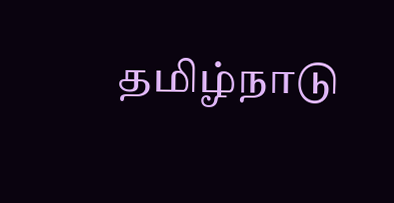தமிழ்நாடு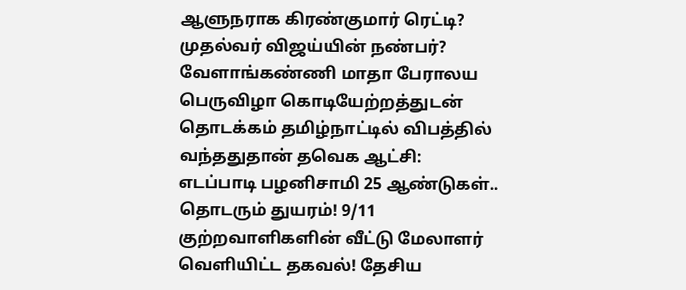ஆளுநராக கிரண்குமார் ரெட்டி? முதல்வர் விஜய்யின் நண்பர்? வேளாங்கண்ணி மாதா பேராலய பெருவிழா கொடியேற்றத்துடன் தொடக்கம் தமிழ்நாட்டில் விபத்தில் வந்ததுதான் தவெக ஆட்சி: எடப்பாடி பழனிசாமி 25 ஆண்டுகள்.. தொடரும் துயரம்! 9/11 குற்றவாளிகளின் வீட்டு மேலாளர் வெளியிட்ட தகவல்! தேசிய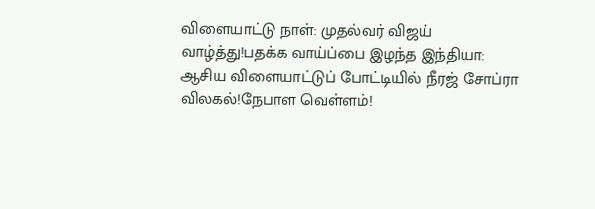விளையாட்டு நாள்: முதல்வர் விஜய் வாழ்த்து!பதக்க வாய்ப்பை இழந்த இந்தியா: ஆசிய விளையாட்டுப் போட்டியில் நீரஜ் சோப்ரா விலகல்!நேபாள வெள்ளம்!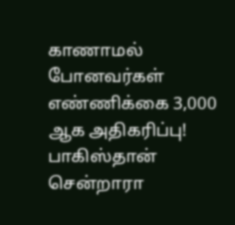காணாமல் போனவர்கள் எண்ணிக்கை 3,000 ஆக அதிகரிப்பு! பாகிஸ்தான் சென்றாரா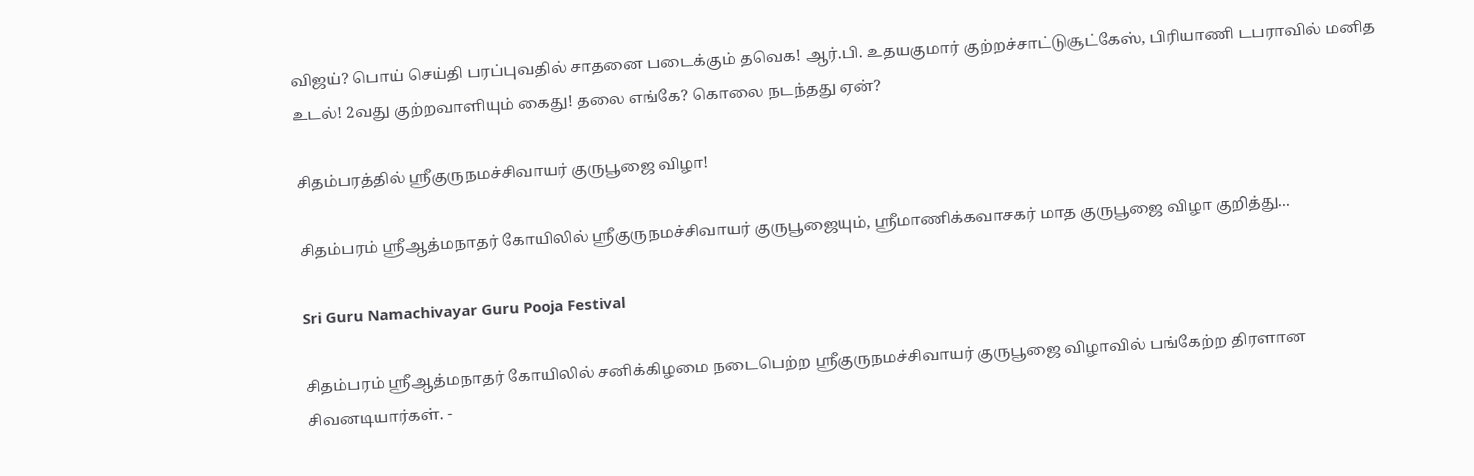விஜய்? பொய் செய்தி பரப்புவதில் சாதனை படைக்கும் தவெக! ஆர்.பி. உதயகுமார் குற்றச்சாட்டுசூட்கேஸ், பிரியாணி டபராவில் மனித உடல்! 2வது குற்றவாளியும் கைது! தலை எங்கே? கொலை நடந்தது ஏன்?

சிதம்பரத்தில் ஸ்ரீகுருநமச்சிவாயர் குருபூஜை விழா!

சிதம்பரம் ஸ்ரீஆத்மநாதர் கோயிலில் ஸ்ரீகுருநமச்சிவாயர் குருபூஜையும், ஸ்ரீமாணிக்கவாசகர் மாத குருபூஜை விழா குறித்து...

Sri Guru Namachivayar Guru Pooja Festival

சிதம்பரம் ஸ்ரீஆத்மநாதர் கோயிலில் சனிக்கிழமை நடைபெற்ற ஸ்ரீகுருநமச்சிவாயர் குருபூஜை விழாவில் பங்கேற்ற திரளான சிவனடியார்கள். -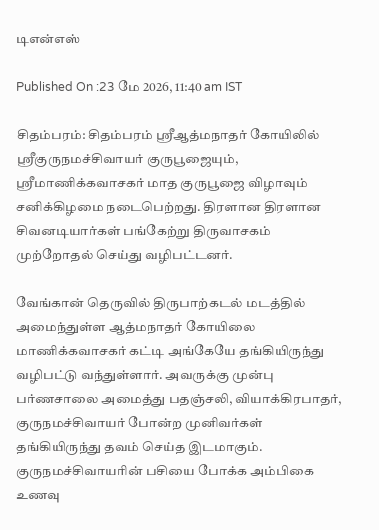டிஎன்எஸ்

Published On :23 மே 2026, 11:40 am IST

சிதம்பரம்: சிதம்பரம் ஸ்ரீஆத்மநாதர் கோயிலில் ஸ்ரீகுருநமச்சிவாயர் குருபூஜையும், ஸ்ரீமாணிக்கவாசகர் மாத குருபூஜை விழாவும் சனிக்கிழமை நடைபெற்றது. திரளான திரளான சிவனடியார்கள் பங்கேற்று திருவாசகம் முற்றோதல் செய்து வழிபட்டனர்.

வேங்கான் தெருவில் திருபாற்கடல் மடத்தில் அமைந்துள்ள ஆத்மநாதர் கோயிலை மாணிக்கவாசகர் கட்டி அங்கேயே தங்கியிருந்து வழிபட்டு வந்துள்ளார். அவருக்கு முன்பு பர்ணசாலை அமைத்து பதஞ்சலி, வியாக்கிரபாதர், குருநமச்சிவாயர் போன்ற முனிவர்கள் தங்கியிருந்து தவம் செய்த இடமாகும். குருநமச்சிவாயரின் பசியை போக்க அம்பிகை உணவு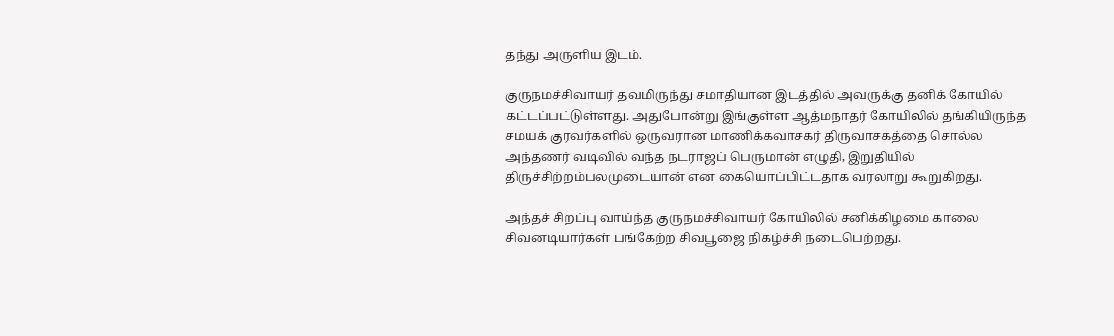தந்து அருளிய இடம்.

குருநமச்சிவாயர் தவமிருந்து சமாதியான இடத்தில் அவருக்கு தனிக் கோயில் கட்டப்பட்டுள்ளது. அதுபோன்று இங்குள்ள ஆத்மநாதர் கோயிலில் தங்கியிருந்த சமயக் குரவர்களில் ஒருவரான மாணிக்கவாசகர் திருவாசகத்தை சொல்ல அந்தணர் வடிவில் வந்த நடராஜப் பெருமான் எழுதி, இறுதியில் திருச்சிற்றம்பலமுடையான் என கையொப்பிட்டதாக வரலாறு கூறுகிறது.

அந்தச் சிறப்பு வாய்ந்த குருநமச்சிவாயர் கோயிலில் சனிக்கிழமை காலை சிவனடியார்கள் பங்கேற்ற சிவபூஜை நிகழ்ச்சி நடைபெற்றது.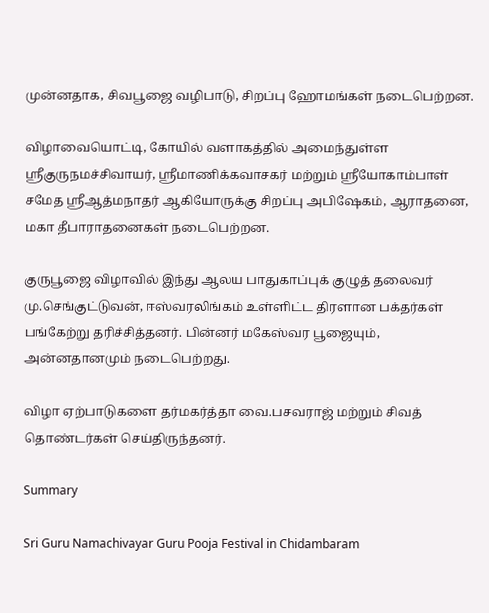முன்னதாக, சிவபூஜை வழிபாடு, சிறப்பு ஹோமங்கள் நடைபெற்றன.

விழாவையொட்டி, கோயில் வளாகத்தில் அமைந்துள்ள ஸ்ரீகுருநமச்சிவாயர், ஸ்ரீமாணிக்கவாசகர் மற்றும் ஸ்ரீயோகாம்பாள் சமேத ஸ்ரீஆத்மநாதர் ஆகியோருக்கு சிறப்பு அபிஷேகம், ஆராதனை, மகா தீபாராதனைகள் நடைபெற்றன.

குருபூஜை விழாவில் இந்து ஆலய பாதுகாப்புக் குழுத் தலைவர் மு.செங்குட்டுவன், ஈஸ்வரலிங்கம் உள்ளிட்ட திரளான பக்தர்கள் பங்கேற்று தரிச்சித்தனர். பின்னர் மகேஸ்வர பூஜையும், அன்னதானமும் நடைபெற்றது.

விழா ஏற்பாடுகளை தர்மகர்த்தா வை.பசவராஜ் மற்றும் சிவத் தொண்டர்கள் செய்திருந்தனர்.

Summary

Sri Guru Namachivayar Guru Pooja Festival in Chidambaram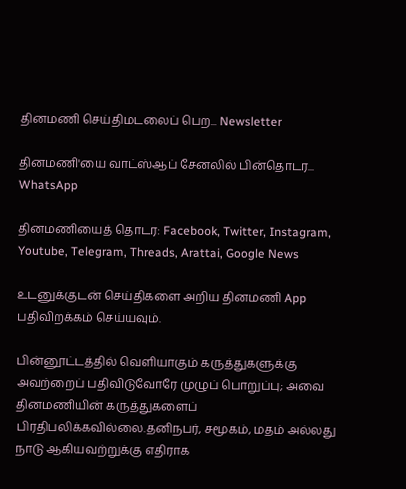தினமணி செய்திமடலைப் பெற... Newsletter

தினமணி'யை வாட்ஸ்ஆப் சேனலில் பின்தொடர... WhatsApp

தினமணியைத் தொடர: Facebook, Twitter, Instagram, Youtube, Telegram, Threads, Arattai, Google News

உடனுக்குடன் செய்திகளை அறிய தினமணி App பதிவிறக்கம் செய்யவும்.

பின்னூட்டத்தில் வெளியாகும் கருத்துகளுக்கு அவற்றைப் பதிவிடுவோரே முழுப் பொறுப்பு; அவை தினமணியின் கருத்துகளைப் பிரதிபலிக்கவில்லை.தனிநபர், சமூகம், மதம் அல்லது நாடு ஆகியவற்றுக்கு எதிராக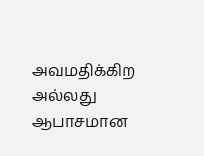அவமதிக்கிற அல்லது ஆபாசமான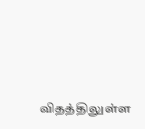விதத்திலுள்ள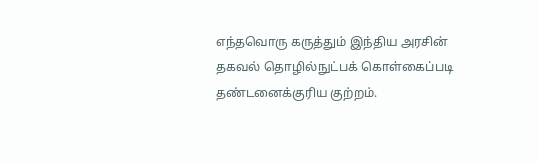எந்தவொரு கருத்தும் இந்திய அரசின் தகவல் தொழில்நுட்பக் கொள்கைப்படி தண்டனைக்குரிய குற்றம்.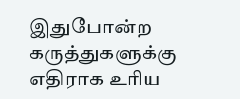இதுபோன்ற கருத்துகளுக்கு எதிராக உரிய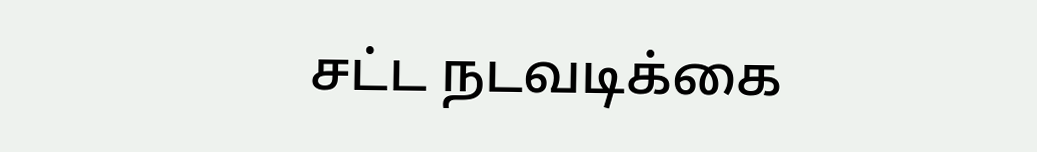சட்ட நடவடிக்கை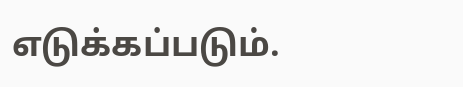எடுக்கப்படும்.